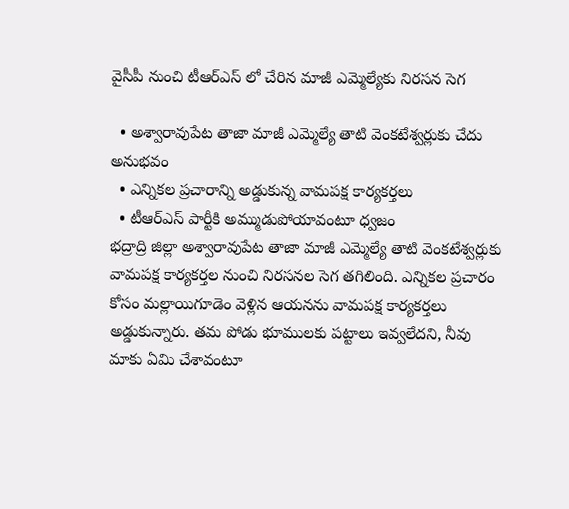వైసీపీ నుంచి టీఆర్ఎస్ లో చేరిన మాజీ ఎమ్మెల్యేకు నిరసన సెగ

  • అశ్వారావుపేట తాజా మాజీ ఎమ్మెల్యే తాటి వెంకటేశ్వర్లుకు చేదు అనుభవం
  • ఎన్నికల ప్రచారాన్ని అడ్డుకున్న వామపక్ష కార్యకర్తలు
  • టీఆర్ఎస్ పార్టీకి అమ్ముడుపోయావంటూ ధ్వజం
భద్రాద్రి జిల్లా అశ్వారావుపేట తాజా మాజీ ఎమ్మెల్యే తాటి వెంకటేశ్వర్లుకు వామపక్ష కార్యకర్తల నుంచి నిరసనల సెగ తగిలింది. ఎన్నికల ప్రచారం కోసం మల్లాయిగూడెం వెళ్లిన ఆయనను వామపక్ష కార్యకర్తలు అడ్డుకున్నారు. తమ పోడు భూములకు పట్టాలు ఇవ్వలేదని, నీవు మాకు ఏమి చేశావంటూ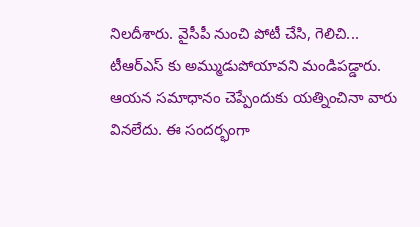నిలదీశారు. వైసీపీ నుంచి పోటీ చేసి, గెలిచి... టీఆర్ఎస్ కు అమ్ముడుపోయావని మండిపడ్డారు. ఆయన సమాధానం చెప్పేందుకు యత్నించినా వారు వినలేదు. ఈ సందర్భంగా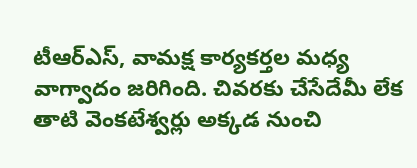టీఆర్ఎస్, వామక్ష కార్యకర్తల మధ్య వాగ్వాదం జరిగింది. చివరకు చేసేదేమీ లేక తాటి వెంకటేశ్వర్లు అక్కడ నుంచి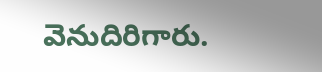వెనుదిరిగారు.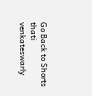Go Back to Shorts
thati venkateswarly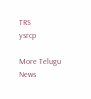TRS
ysrcp

More Telugu News